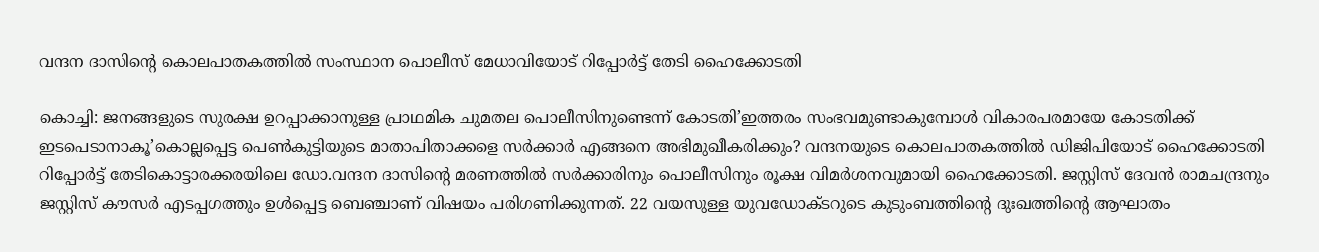വന്ദന ദാസിന്റെ കൊലപാതകത്തിൽ സംസ്ഥാന പൊലീസ് മേധാവിയോട് റിപ്പോർട്ട് തേടി ഹൈക്കോടതി

കൊച്ചി: ജനങ്ങളുടെ സുരക്ഷ ഉറപ്പാക്കാനുള്ള പ്രാഥമിക ചുമതല പൊലീസിനുണ്ടെന്ന് കോടതി’ഇത്തരം സംഭവമുണ്ടാകുമ്പോൾ വികാരപരമായേ കോടതിക്ക് ഇടപെടാനാകൂ’കൊല്ലപ്പെട്ട പെൺകുട്ടിയുടെ മാതാപിതാക്കളെ സർക്കാർ എങ്ങനെ അഭിമുഖീകരിക്കും? വന്ദനയുടെ കൊലപാതകത്തിൽ ഡിജിപിയോട് ഹൈക്കോടതി റിപ്പോർട്ട് തേടികൊട്ടാരക്കരയിലെ ഡോ.വന്ദന ദാസിന്റെ മരണത്തിൽ സർക്കാരിനും പൊലീസിനും രൂക്ഷ വിമർശനവുമായി ഹൈക്കോടതി. ജസ്റ്റിസ് ദേവൻ രാമചന്ദ്രനും ജസ്റ്റിസ് കൗസർ എടപ്പഗത്തും ഉൾപ്പെട്ട ബെഞ്ചാണ് വിഷയം പരിഗണിക്കുന്നത്. 22 വയസുള്ള യുവഡോക്ടറുടെ കുടുംബത്തിന്റെ ദുഃഖത്തിന്റെ ആഘാതം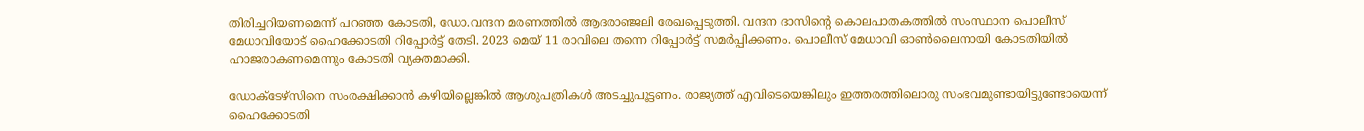തിരിച്ചറിയണമെന്ന് പറഞ്ഞ കോടതി, ഡോ.വന്ദന മരണത്തിൽ ആദരാഞ്ജലി രേഖപ്പെടുത്തി. വന്ദന ദാസിന്റെ കൊലപാതകത്തിൽ സംസ്ഥാന പൊലീസ് മേധാവിയോട് ഹൈക്കോടതി റിപ്പോർട്ട് തേടി. 2023 മെയ് 11 രാവിലെ തന്നെ റിപ്പോർട്ട് സമർപ്പിക്കണം. പൊലീസ് മേധാവി ഓൺലൈനായി കോടതിയിൽ ഹാജരാകണമെന്നും കോടതി വ്യക്തമാക്കി.

ഡോക്ടേഴ്‌സിനെ സംരക്ഷിക്കാൻ കഴിയില്ലെങ്കിൽ ആശുപത്രികൾ അടച്ചുപൂട്ടണം. രാജ്യത്ത് എവിടെയെങ്കിലും ഇത്തരത്തിലൊരു സംഭവമുണ്ടായിട്ടുണ്ടോയെന്ന് ഹൈക്കോടതി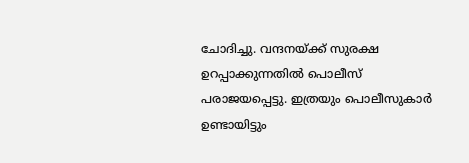ചോദിച്ചു. വന്ദനയ്ക്ക് സുരക്ഷ ഉറപ്പാക്കുന്നതിൽ പൊലീസ് പരാജയപ്പെട്ടു. ഇത്രയും പൊലീസുകാർ ഉണ്ടായിട്ടും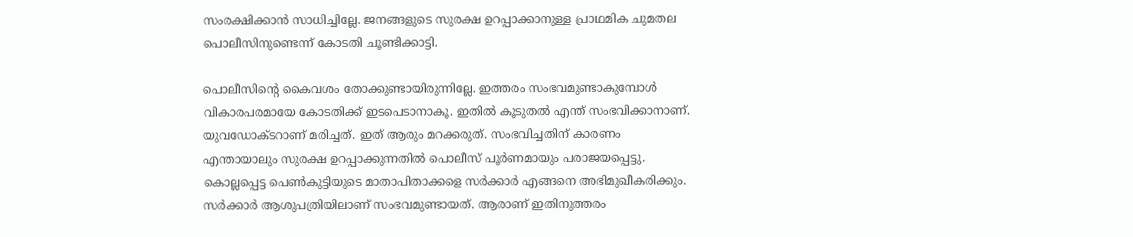സംരക്ഷിക്കാൻ സാധിച്ചില്ലേ. ജനങ്ങളുടെ സുരക്ഷ ഉറപ്പാക്കാനുള്ള പ്രാഥമിക ചുമതല പൊലീസിനുണ്ടെന്ന് കോടതി ചൂണ്ടിക്കാട്ടി.

പൊലീസിന്റെ കൈവശം തോക്കുണ്ടായിരുന്നില്ലേ. ഇത്തരം സംഭവമുണ്ടാകുമ്പോൾ വികാരപരമായേ കോടതിക്ക് ഇടപെടാനാകൂ. ഇതിൽ കൂടുതൽ എന്ത് സംഭവിക്കാനാണ്. യുവഡോക്ടറാണ് മരിച്ചത്. ഇത് ആരും മറക്കരുത്. സംഭവിച്ചതിന് കാരണം എന്തായാലും സുരക്ഷ ഉറപ്പാക്കുന്നതിൽ പൊലീസ് പൂർണമായും പരാജയപ്പെട്ടു. കൊല്ലപ്പെട്ട പെൺകുട്ടിയുടെ മാതാപിതാക്കളെ സർക്കാർ എങ്ങനെ അഭിമുഖീകരിക്കും. സർക്കാർ ആശുപത്രിയിലാണ് സംഭവമുണ്ടായത്. ആരാണ് ഇതിനുത്തരം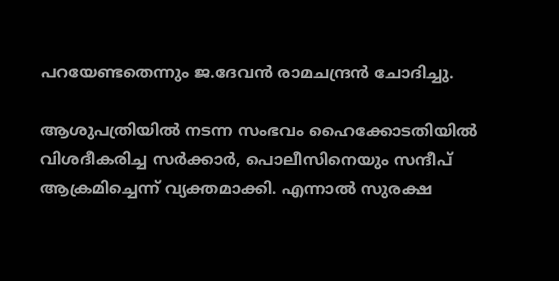പറയേണ്ടതെന്നും ജ.ദേവൻ രാമചന്ദ്രൻ ചോദിച്ചു.

ആശുപത്രിയിൽ നടന്ന സംഭവം ഹൈക്കോടതിയിൽ വിശദീകരിച്ച സർക്കാർ, പൊലീസിനെയും സന്ദീപ് ആക്രമിച്ചെന്ന് വ്യക്തമാക്കി. എന്നാൽ സുരക്ഷ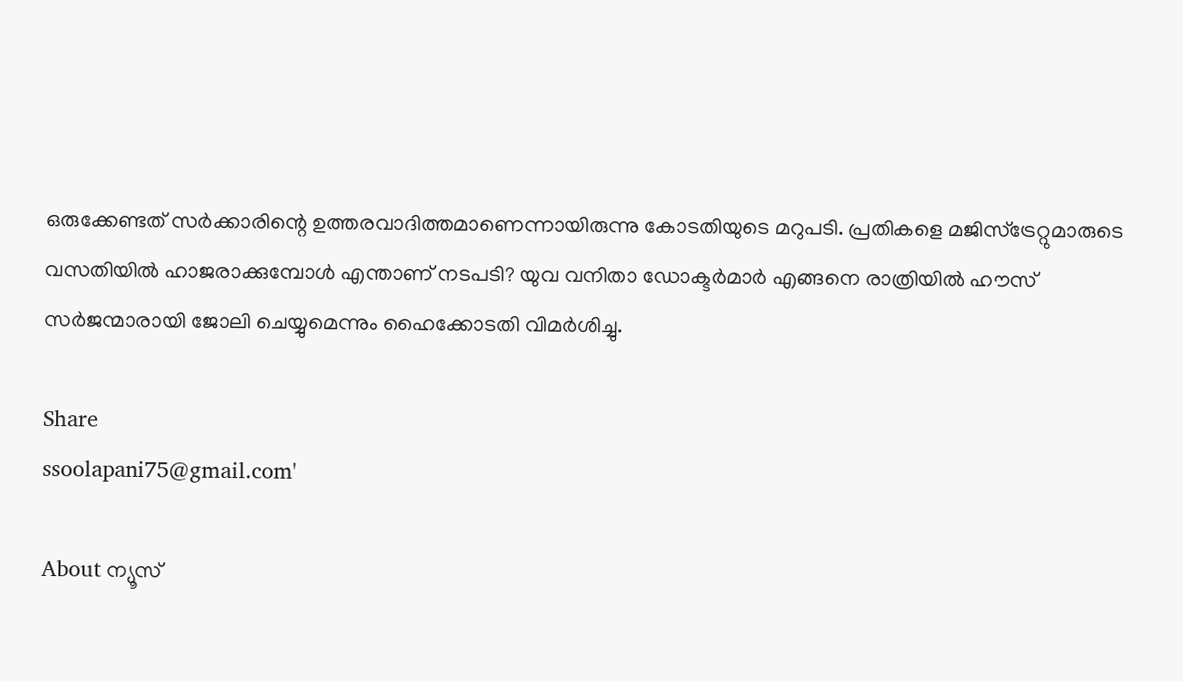ഒരുക്കേണ്ടത് സർക്കാരിന്റെ ഉത്തരവാദിത്തമാണെന്നായിരുന്നു കോടതിയുടെ മറുപടി. പ്രതികളെ മജിസ്‌ട്രേറ്റുമാരുടെ വസതിയിൽ ഹാജരാക്കുമ്പോൾ എന്താണ് നടപടി? യുവ വനിതാ ഡോക്ടർമാർ എങ്ങനെ രാത്രിയിൽ ഹൗസ് സർജന്മാരായി ജോലി ചെയ്യുമെന്നും ഹൈക്കോടതി വിമർശിച്ചു.

Share
ssoolapani75@gmail.com'

About ന്യൂസ്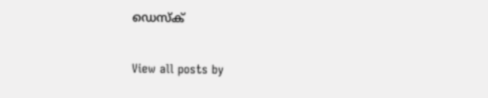ഡെസ്ക്

View all posts by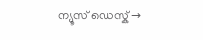ന്യൂസ് ഡെസ്ക് →